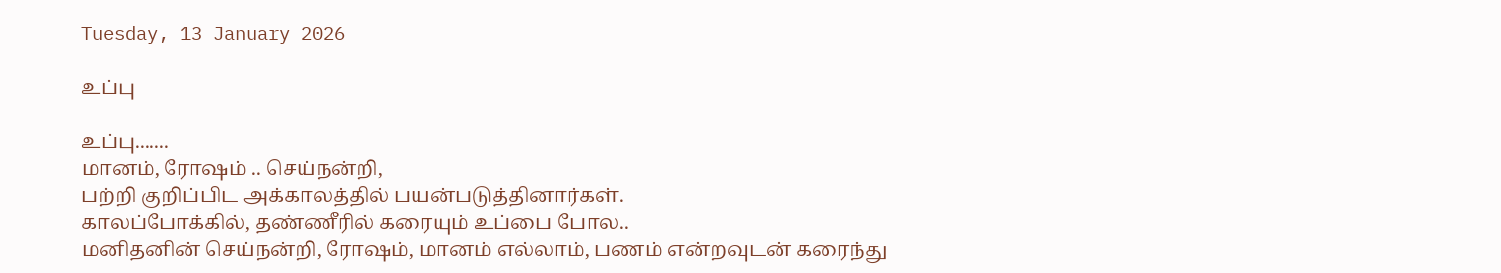Tuesday, 13 January 2026

உப்பு

உப்பு.......
மானம், ரோஷம் .. செய்நன்றி,
பற்றி குறிப்பிட அக்காலத்தில் பயன்படுத்தினார்கள்.
காலப்போக்கில், தண்ணீரில் கரையும் உப்பை போல..
மனிதனின் செய்நன்றி, ரோஷம், மானம் எல்லாம், பணம் என்றவுடன் கரைந்து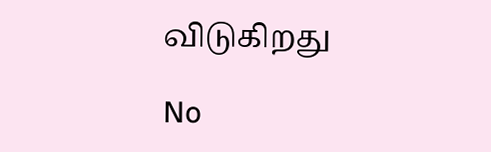விடுகிறது

No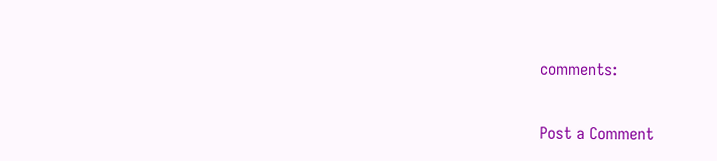comments:

Post a Comment